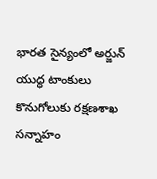భారత సైన్యంలో అర్జున్ యుద్ధ టాంకులు
కొనుగోలుకు రక్షణశాఖ సన్నాహం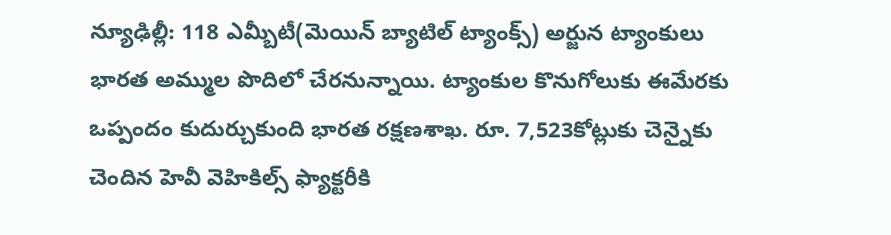న్యూఢిల్లీ: 118 ఎమ్బీటీ(మెయిన్ బ్యాటిల్ ట్యాంక్స్) అర్జున ట్యాంకులు భారత అమ్ముల పొదిలో చేరనున్నాయి. ట్యాంకుల కొనుగోలుకు ఈమేరకు ఒప్పందం కుదుర్చుకుంది భారత రక్షణశాఖ. రూ. 7,523కోట్లుకు చెన్నైకు చెందిన హెవీ వెహికిల్స్ ఫ్యాక్టరీకి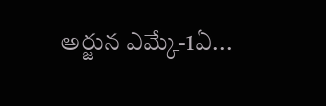అర్జున ఎమ్కే-1ఏ...